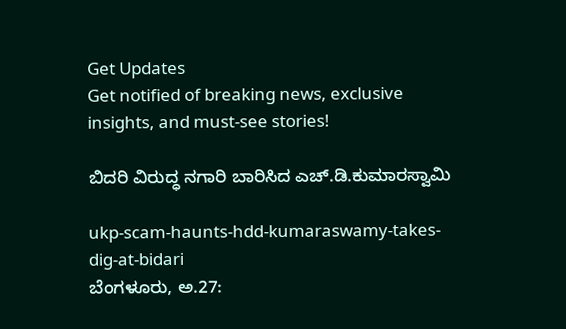Get Updates
Get notified of breaking news, exclusive insights, and must-see stories!

ಬಿದರಿ ವಿರುದ್ಧ ನಗಾರಿ ಬಾರಿಸಿದ ಎಚ್.ಡಿ.ಕುಮಾರಸ್ವಾಮಿ

ukp-scam-haunts-hdd-kumaraswamy-takes-dig-at-bidari
ಬೆಂಗಳೂರು, ಅ.27: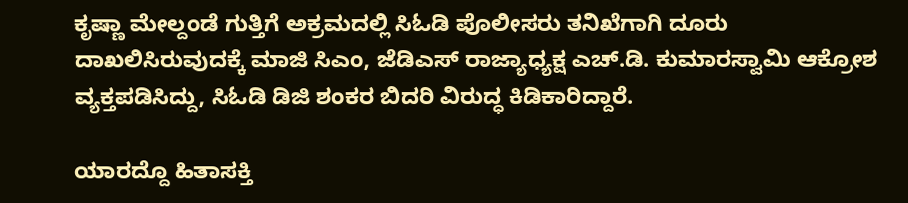ಕೃಷ್ಣಾ ಮೇಲ್ದಂಡೆ ಗುತ್ತಿಗೆ ಅಕ್ರಮದಲ್ಲಿ ಸಿಓಡಿ ಪೊಲೀಸರು ತನಿಖೆಗಾಗಿ ದೂರು ದಾಖಲಿಸಿರುವುದಕ್ಕೆ ಮಾಜಿ ಸಿಎಂ, ಜೆಡಿಎಸ್ ರಾಜ್ಯಾಧ್ಯಕ್ಷ ಎಚ್.ಡಿ. ಕುಮಾರಸ್ವಾಮಿ ಆಕ್ರೋಶ ವ್ಯಕ್ತಪಡಿಸಿದ್ದು, ಸಿಓಡಿ ಡಿಜಿ ಶಂಕರ ಬಿದರಿ ವಿರುದ್ಧ ಕಿಡಿಕಾರಿದ್ದಾರೆ.

ಯಾರದ್ದೊ ಹಿತಾಸಕ್ತಿ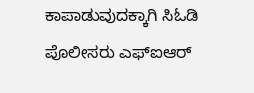ಕಾಪಾಡುವುದಕ್ಕಾಗಿ ಸಿಓಡಿ ಪೊಲೀಸರು ಎಫ್‌ಐಆರ್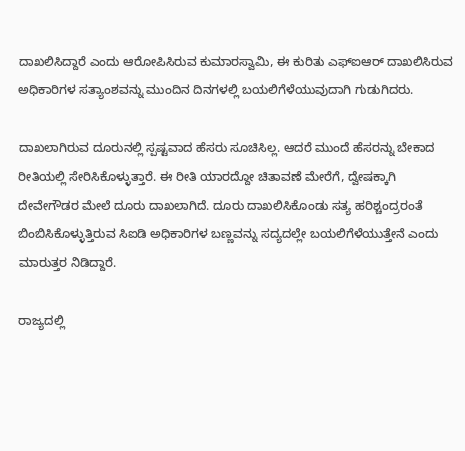ದಾಖಲಿಸಿದ್ದಾರೆ ಎಂದು ಆರೋಪಿಸಿರುವ ಕುಮಾರಸ್ವಾಮಿ, ಈ ಕುರಿತು ಎಫ್‌ಐಆರ್ ದಾಖಲಿಸಿರುವ ಅಧಿಕಾರಿಗಳ ಸತ್ಯಾಂಶವನ್ನು ಮುಂದಿನ ದಿನಗಳಲ್ಲಿ ಬಯಲಿಗೆಳೆಯುವುದಾಗಿ ಗುಡುಗಿದರು.

ದಾಖಲಾಗಿರುವ ದೂರುನಲ್ಲಿ ಸ್ಪಷ್ಟವಾದ ಹೆಸರು ಸೂಚಿಸಿಲ್ಲ. ಆದರೆ ಮುಂದೆ ಹೆಸರನ್ನು ಬೇಕಾದ ರೀತಿಯಲ್ಲಿ ಸೇರಿಸಿಕೊಳ್ಳುತ್ತಾರೆ. ಈ ರೀತಿ ಯಾರದ್ದೋ ಚಿತಾವಣೆ ಮೇರೆಗೆ, ದ್ವೇಷಕ್ಕಾಗಿ ದೇವೇಗೌಡರ ಮೇಲೆ ದೂರು ದಾಖಲಾಗಿದೆ. ದೂರು ದಾಖಲಿಸಿಕೊಂಡು ಸತ್ಯ ಹರಿಶ್ಚಂದ್ರರಂತೆ ಬಿಂಬಿಸಿಕೊಳ್ಳುತ್ತಿರುವ ಸಿಐಡಿ ಅಧಿಕಾರಿಗಳ ಬಣ್ಣವನ್ನು ಸದ್ಯದಲ್ಲೇ ಬಯಲಿಗೆಳೆಯುತ್ತೇನೆ ಎಂದು ಮಾರುತ್ತರ ನಿಡಿದ್ದಾರೆ.

ರಾಜ್ಯದಲ್ಲಿ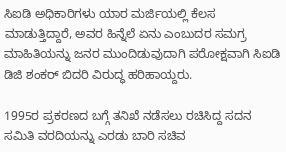ಸಿಐಡಿ ಅಧಿಕಾರಿಗಳು ಯಾರ ಮರ್ಜಿಯಲ್ಲಿ ಕೆಲಸ ಮಾಡುತ್ತಿದ್ದಾರೆ, ಅವರ ಹಿನ್ನೆಲೆ ಏನು ಎಂಬುದರ ಸಮಗ್ರ ಮಾಹಿತಿಯನ್ನು ಜನರ ಮುಂದಿಡುವುದಾಗಿ ಪರೋಕ್ಷವಾಗಿ ಸಿಐಡಿ ಡಿಜಿ ಶಂಕರ್ ಬಿದರಿ ವಿರುದ್ಧ ಹರಿಹಾಯ್ದರು.

1995ರ ಪ್ರಕರಣದ ಬಗ್ಗೆ ತನಿಖೆ ನಡೆಸಲು ರಚಿಸಿದ್ದ ಸದನ ಸಮಿತಿ ವರದಿಯನ್ನು ಎರಡು ಬಾರಿ ಸಚಿವ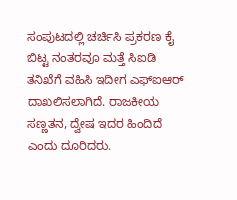ಸಂಪುಟದಲ್ಲಿ ಚರ್ಚಿಸಿ ಪ್ರಕರಣ ಕೈ ಬಿಟ್ಟ ನಂತರವೂ ಮತ್ತೆ ಸಿಐಡಿ ತನಿಖೆಗೆ ವಹಿಸಿ ಇದೀಗ ಎಫ್ಐಆರ್‌ ದಾಖಲಿಸಲಾಗಿದೆ. ರಾಜಕೀಯ ಸಣ್ಣತನ, ದ್ವೇಷ ಇದರ ಹಿಂದಿದೆ ಎಂದು ದೂರಿದರು.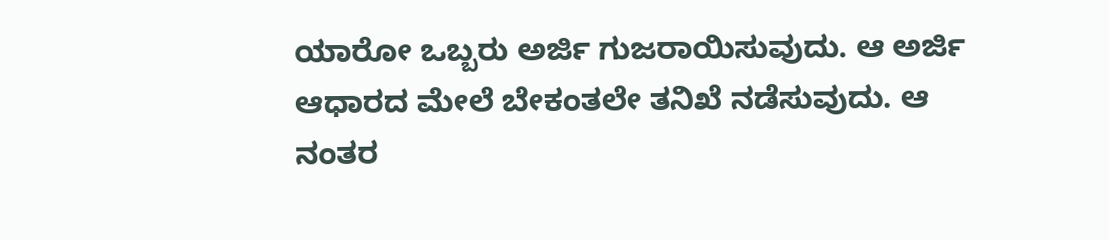ಯಾರೋ ಒಬ್ಬರು ಅರ್ಜಿ ಗುಜರಾಯಿಸುವುದು. ಆ ಅರ್ಜಿ ಆಧಾರದ ಮೇಲೆ ಬೇಕಂತಲೇ ತನಿಖೆ ನಡೆಸುವುದು. ಆ ನಂತರ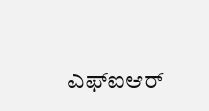ಎಫ್ಐಆರ್‌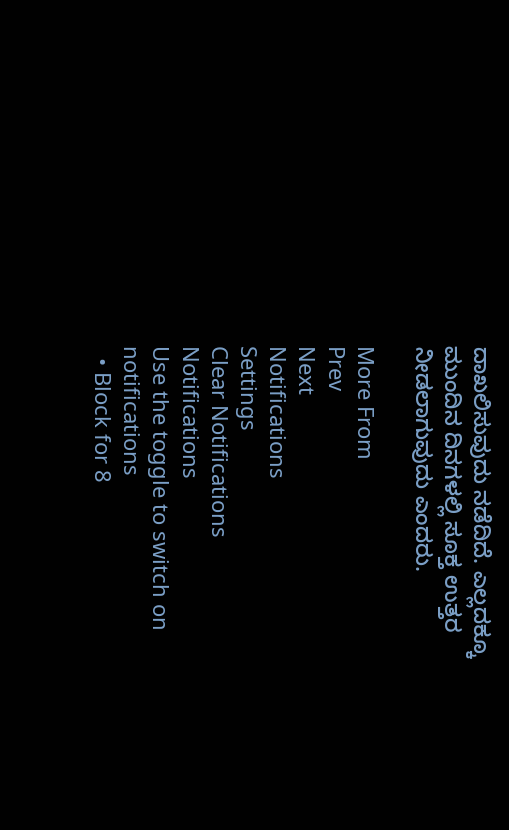ದಾಖಲಿಸುವುದು ನಡೆದಿದೆ. ಎಲ್ಲದಕ್ಕೂ ಮುಂದಿನ ದಿನಗಳಲ್ಲಿ ಸೂಕ್ತ ಉತ್ತರ ನೀಡಲಾಗುವುದು ಎಂದರು.

More From
Prev
Next
Notifications
Settings
Clear Notifications
Notifications
Use the toggle to switch on notifications
  • Block for 8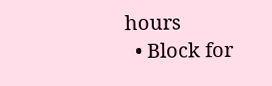hours
  • Block for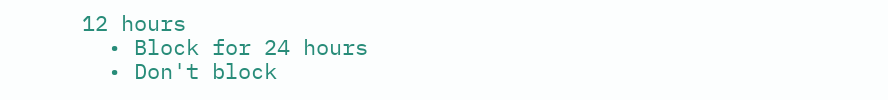12 hours
  • Block for 24 hours
  • Don't block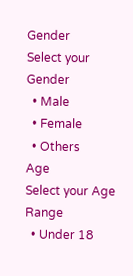Gender
Select your Gender
  • Male
  • Female
  • Others
Age
Select your Age Range
  • Under 18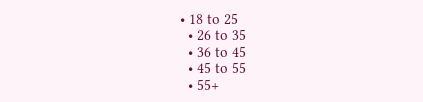• 18 to 25
  • 26 to 35
  • 36 to 45
  • 45 to 55
  • 55+